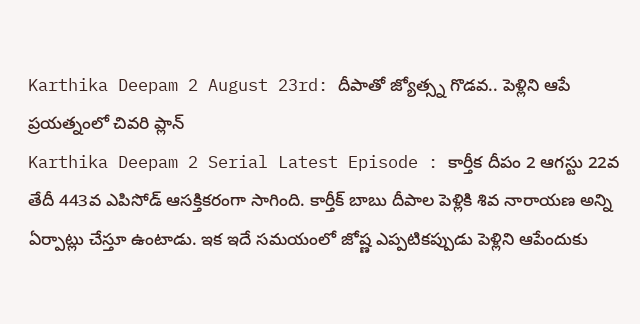Karthika Deepam 2 August 23rd: దీపాతో జ్యోత్స్న గొడవ.. పెళ్లిని ఆపే ప్రయత్నంలో చివరి ప్లాన్
Karthika Deepam 2 Serial Latest Episode : కార్తీక దీపం 2 ఆగస్టు 22వ తేదీ 443వ ఎపిసోడ్ ఆసక్తికరంగా సాగింది. కార్తీక్ బాబు దీపాల పెళ్లికి శివ నారాయణ అన్ని ఏర్పాట్లు చేస్తూ ఉంటాడు. ఇక ఇదే సమయంలో జోష్ణ ఎప్పటికప్పుడు పెళ్లిని ఆపేందుకు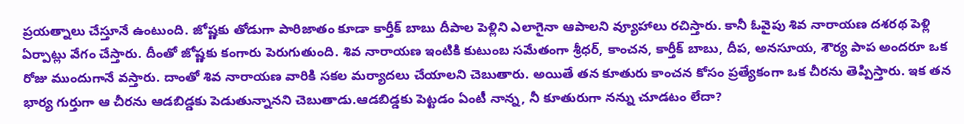ప్రయత్నాలు చేస్తూనే ఉంటుంది. జోష్ణకు తోడుగా పారిజాతం కూడా కార్తీక్ బాబు దీపాల పెళ్లిని ఎలాగైనా ఆపాలని వ్యూహాలు రచిస్తారు. కానీ ఓవైపు శివ నారాయణ దశరథ పెళ్లి ఏర్పాట్లు వేగం చేస్తారు. దీంతో జోష్ణకు కంగారు పెరుగుతుంది. శివ నారాయణ ఇంటికి కుటుంబ సమేతంగా శ్రీధర్, కాంచన, కార్తీక్ బాబు, దీప, అనసూయ, శౌర్య పాప అందరూ ఒక రోజు ముందుగానే వస్తారు. దాంతో శివ నారాయణ వారికి సకల మర్యాదలు చేయాలని చెబుతారు. అయితే తన కూతురు కాంచన కోసం ప్రత్యేకంగా ఒక చీరను తెప్పిస్తారు. ఇక తన భార్య గుర్తుగా ఆ చీరను ఆడబిడ్డకు పెడుతున్నానని చెబుతాడు.ఆడబిడ్డకు పెట్టడం ఏంటీ నాన్న, నీ కూతురుగా నన్ను చూడటం లేదా?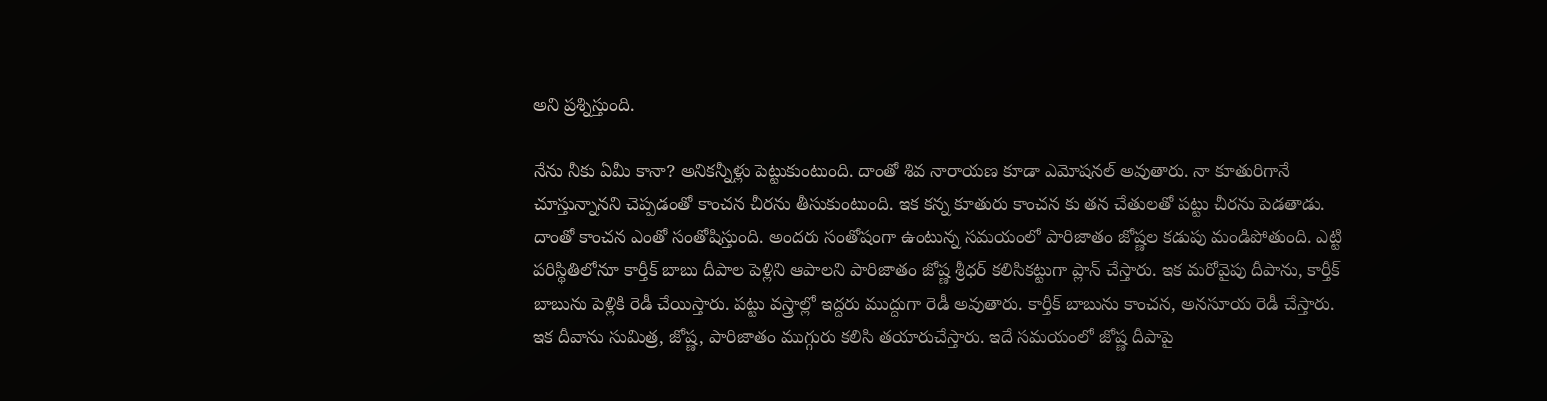అని ప్రశ్నిస్తుంది.

నేను నీకు ఏమీ కానా? అనికన్నీళ్లు పెట్టుకుంటుంది. దాంతో శివ నారాయణ కూడా ఎమోషనల్ అవుతారు. నా కూతురిగానే చూస్తున్నానని చెప్పడంతో కాంచన చీరను తీసుకుంటుంది. ఇక కన్న కూతురు కాంచన కు తన చేతులతో పట్టు చీరను పెడతాడు. దాంతో కాంచన ఎంతో సంతోషిస్తుంది. అందరు సంతోషంగా ఉంటున్న సమయంలో పారిజాతం జోష్ణల కడుపు మండిపోతుంది. ఎట్టి పరిస్థితిలోనూ కార్తీక్ బాబు దీపాల పెళ్లిని ఆపాలని పారిజాతం జోష్ణ శ్రీధర్ కలిసికట్టుగా ప్లాన్ చేస్తారు. ఇక మరోవైపు దీపాను, కార్తీక్ బాబును పెళ్లికి రెడీ చేయిస్తారు. పట్టు వస్త్రాల్లో ఇద్దరు ముద్దుగా రెడీ అవుతారు. కార్తీక్ బాబును కాంచన, అనసూయ రెడీ చేస్తారు. ఇక దీవాను సుమిత్ర, జోష్ణ, పారిజాతం ముగ్గురు కలిసి తయారుచేస్తారు. ఇదే సమయంలో జోష్ణ దీపాపై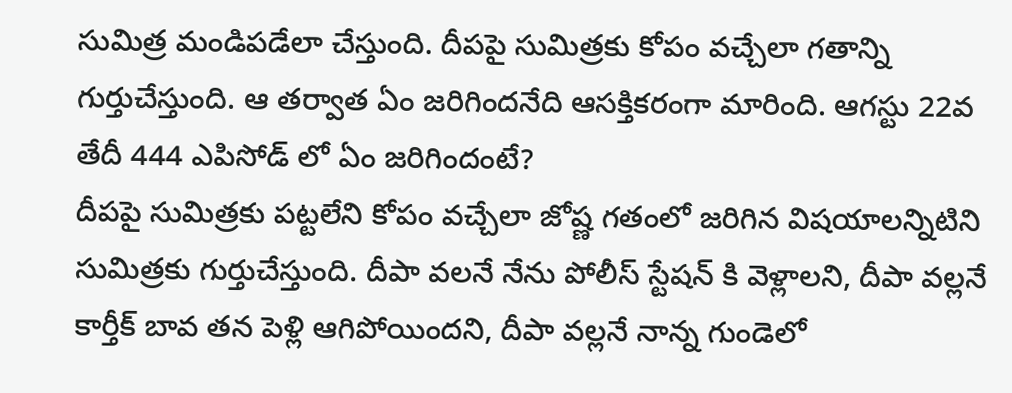సుమిత్ర మండిపడేలా చేస్తుంది. దీపపై సుమిత్రకు కోపం వచ్చేలా గతాన్ని గుర్తుచేస్తుంది. ఆ తర్వాత ఏం జరిగిందనేది ఆసక్తికరంగా మారింది. ఆగస్టు 22వ తేదీ 444 ఎపిసోడ్ లో ఏం జరిగిందంటే?
దీపపై సుమిత్రకు పట్టలేని కోపం వచ్చేలా జోష్ణ గతంలో జరిగిన విషయాలన్నిటిని సుమిత్రకు గుర్తుచేస్తుంది. దీపా వలనే నేను పోలీస్ స్టేషన్ కి వెళ్లాలని, దీపా వల్లనే కార్తీక్ బావ తన పెళ్లి ఆగిపోయిందని, దీపా వల్లనే నాన్న గుండెలో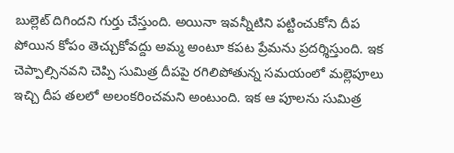బుల్లెట్ దిగిందని గుర్తు చేస్తుంది. అయినా ఇవన్నీటిని పట్టించుకోని దీప పోయిన కోపం తెచ్చుకోవద్దు అమ్మ అంటూ కపట ప్రేమను ప్రదర్శిస్తుంది. ఇక చెప్పాల్సినవని చెప్పి సుమిత్ర దీపపై రగిలిపోతున్న సమయంలో మల్లెపూలు ఇచ్చి దీప తలలో అలంకరించమని అంటుంది. ఇక ఆ పూలను సుమిత్ర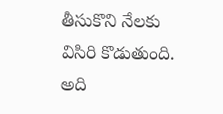తీసుకొని నేలకు విసిరి కొడుతుంది. అది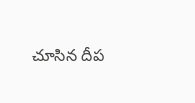చూసిన దీప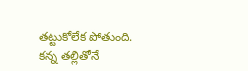తట్టుకోలేక పోతుంది. కన్న తల్లితోనే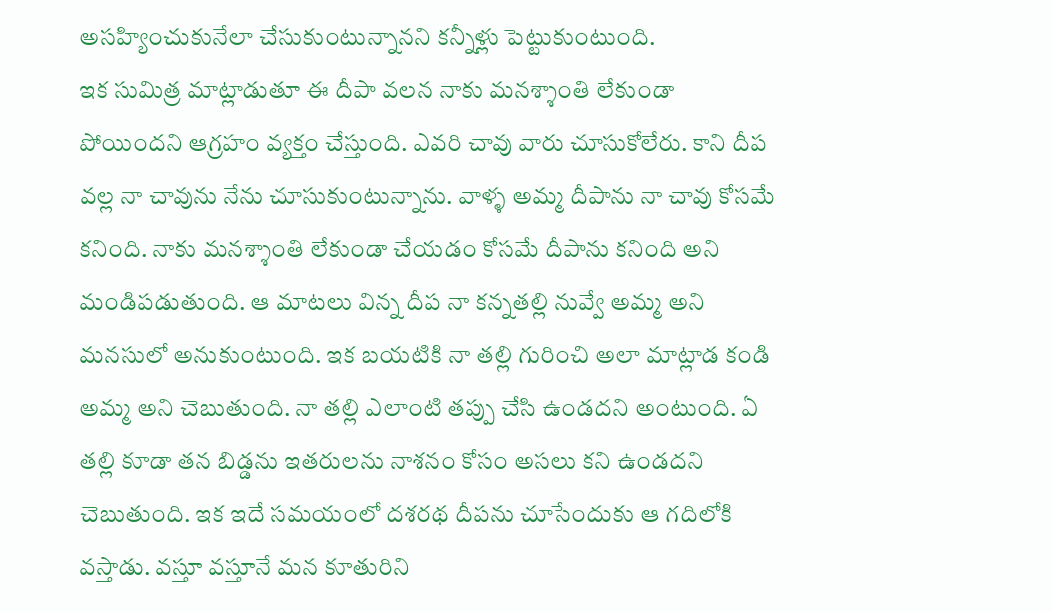అసహ్యించుకునేలా చేసుకుంటున్నానని కన్నీళ్లు పెట్టుకుంటుంది.
ఇక సుమిత్ర మాట్లాడుతూ ఈ దీపా వలన నాకు మనశ్శాంతి లేకుండా పోయిందని ఆగ్రహం వ్యక్తం చేస్తుంది. ఎవరి చావు వారు చూసుకోలేరు. కాని దీప వల్ల నా చావును నేను చూసుకుంటున్నాను. వాళ్ళ అమ్మ దీపాను నా చావు కోసమే కనింది. నాకు మనశ్శాంతి లేకుండా చేయడం కోసమే దీపాను కనింది అని మండిపడుతుంది. ఆ మాటలు విన్న దీప నా కన్నతల్లి నువ్వే అమ్మ అని మనసులో అనుకుంటుంది. ఇక బయటికి నా తల్లి గురించి అలా మాట్లాడ కండి అమ్మ అని చెబుతుంది. నా తల్లి ఎలాంటి తప్పు చేసి ఉండదని అంటుంది. ఏ తల్లి కూడా తన బిడ్డను ఇతరులను నాశనం కోసం అసలు కని ఉండదని చెబుతుంది. ఇక ఇదే సమయంలో దశరథ దీపను చూసేందుకు ఆ గదిలోకి వస్తాడు. వస్తూ వస్తూనే మన కూతురిని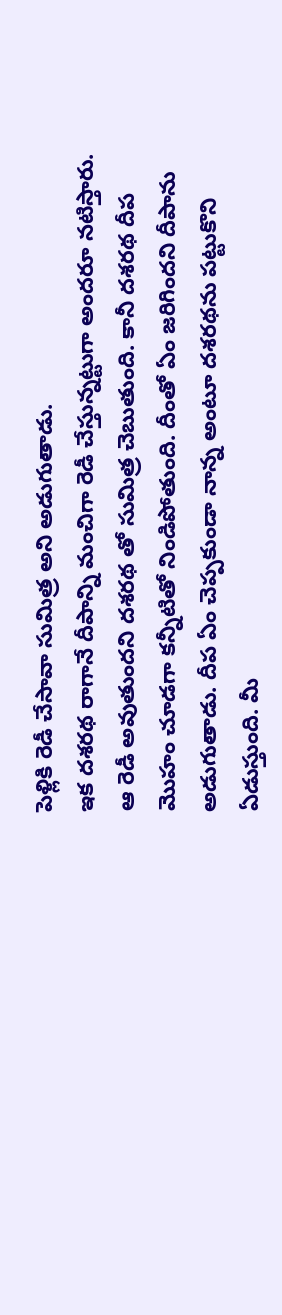పెళ్లికి రెడీ చేసావా సుమిత్ర అని అడుగుతాడు.
ఇక దశరథ రాగానే దీపాన్ని మంచిగా రెడీ చేస్తున్నట్టుగా అందరూ నటిస్తారు. ఆ రెడీ అవుతుందని దశరథ తో సుమిత్ర చెబుతుంది. కానీ దశరథ దీప మొహం చూడగా కన్నీటితో నిండిపోతుంది. దీంతో ఏం జరిగిందని దీపాను అడుగుతాడు. దీప ఏం చెప్పకుండా నాన్న అంటూ దశరథను పట్టుకొని ఏడుస్తుంది. మీ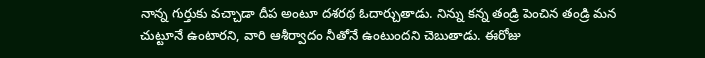నాన్న గుర్తుకు వచ్చాడా దీప అంటూ దశరథ ఓదార్చుతాడు. నిన్ను కన్న తండ్రి పెంచిన తండ్రి మన చుట్టూనే ఉంటారని, వారి ఆశీర్వాదం నీతోనే ఉంటుందని చెబుతాడు. ఈరోజు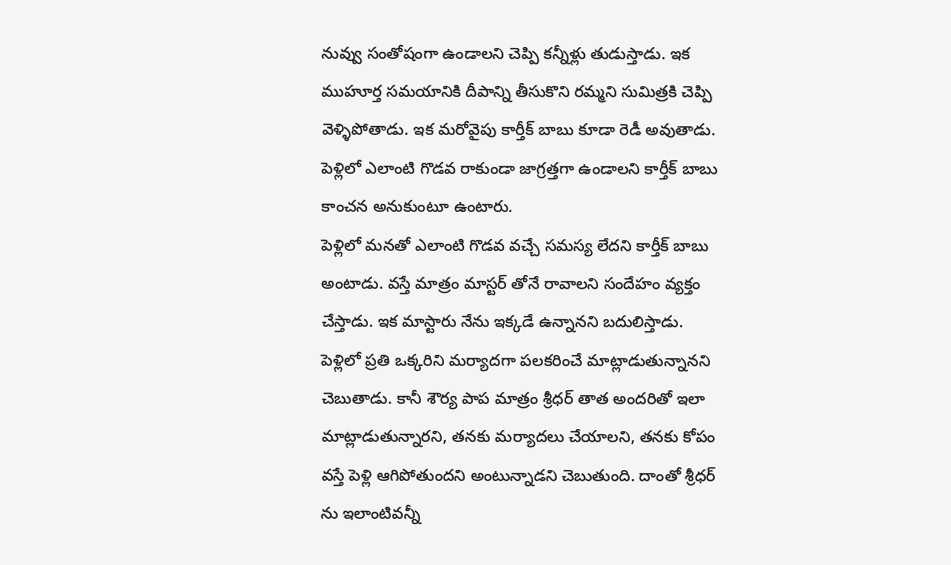నువ్వు సంతోషంగా ఉండాలని చెప్పి కన్నీళ్లు తుడుస్తాడు. ఇక ముహూర్త సమయానికి దీపాన్ని తీసుకొని రమ్మని సుమిత్రకి చెప్పి వెళ్ళిపోతాడు. ఇక మరోవైపు కార్తీక్ బాబు కూడా రెడీ అవుతాడు. పెళ్లిలో ఎలాంటి గొడవ రాకుండా జాగ్రత్తగా ఉండాలని కార్తీక్ బాబు కాంచన అనుకుంటూ ఉంటారు.
పెళ్లిలో మనతో ఎలాంటి గొడవ వచ్చే సమస్య లేదని కార్తీక్ బాబు అంటాడు. వస్తే మాత్రం మాస్టర్ తోనే రావాలని సందేహం వ్యక్తం చేస్తాడు. ఇక మాస్టారు నేను ఇక్కడే ఉన్నానని బదులిస్తాడు. పెళ్లిలో ప్రతి ఒక్కరిని మర్యాదగా పలకరించే మాట్లాడుతున్నానని చెబుతాడు. కానీ శౌర్య పాప మాత్రం శ్రీధర్ తాత అందరితో ఇలా మాట్లాడుతున్నారని, తనకు మర్యాదలు చేయాలని, తనకు కోపం వస్తే పెళ్లి ఆగిపోతుందని అంటున్నాడని చెబుతుంది. దాంతో శ్రీధర్ ను ఇలాంటివన్నీ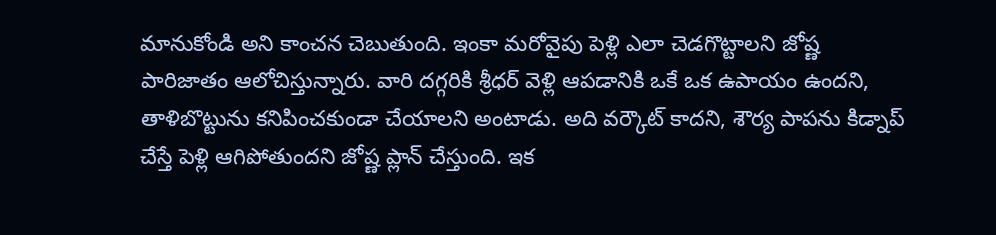మానుకోండి అని కాంచన చెబుతుంది. ఇంకా మరోవైపు పెళ్లి ఎలా చెడగొట్టాలని జోష్ణ పారిజాతం ఆలోచిస్తున్నారు. వారి దగ్గరికి శ్రీధర్ వెళ్లి ఆపడానికి ఒకే ఒక ఉపాయం ఉందని, తాళిబొట్టును కనిపించకుండా చేయాలని అంటాడు. అది వర్కౌట్ కాదని, శౌర్య పాపను కిడ్నాప్ చేస్తే పెళ్లి ఆగిపోతుందని జోష్ణ ప్లాన్ చేస్తుంది. ఇక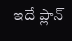ఇదే ప్లాన్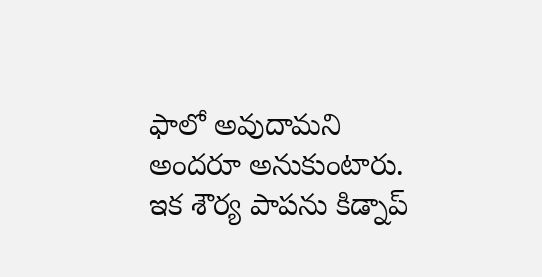ఫాలో అవుదామని అందరూ అనుకుంటారు. ఇక శౌర్య పాపను కిడ్నాప్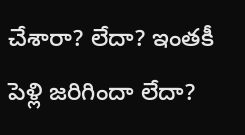చేశారా? లేదా? ఇంతకీ పెళ్లి జరిగిందా లేదా?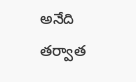అనేది తర్వాత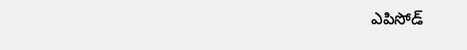ఎపిసోడ్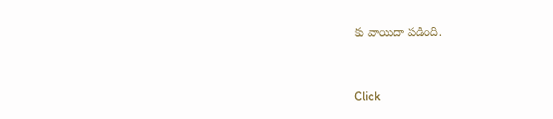కు వాయిదా పడింది.


Click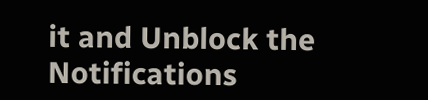it and Unblock the Notifications